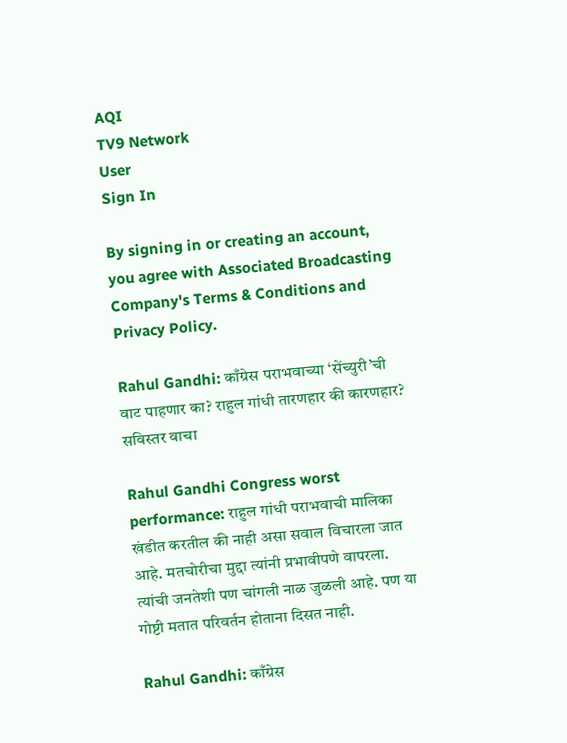AQI
TV9 Network
User
Sign In

By signing in or creating an account, you agree with Associated Broadcasting Company's Terms & Conditions and Privacy Policy.

Rahul Gandhi: काँग्रेस पराभवाच्या ‘सेंच्युरी’ची वाट पाहणार का? राहुल गांधी तारणहार की कारणहार? सविस्तर वाचा

Rahul Gandhi Congress worst performance: राहुल गांधी पराभवाची मालिका खंडीत करतील की नाही असा सवाल विचारला जात आहे. मतचोरीचा मुद्दा त्यांनी प्रभावीपणे वापरला. त्यांची जनतेशी पण चांगली नाळ जुळली आहे. पण या गोष्टी मतात परिवर्तन होताना दिसत नाही.

Rahul Gandhi: काँग्रेस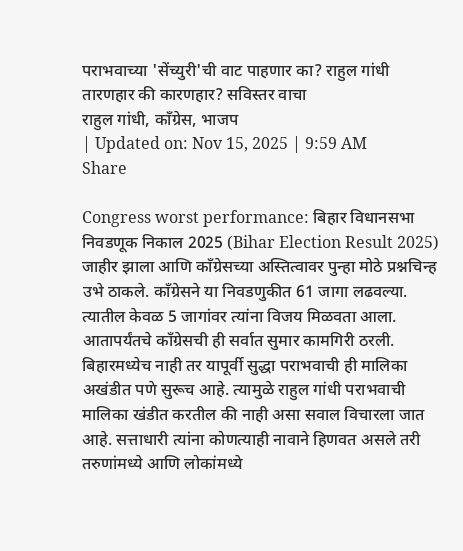पराभवाच्या 'सेंच्युरी'ची वाट पाहणार का? राहुल गांधी तारणहार की कारणहार? सविस्तर वाचा
राहुल गांधी, काँग्रेस, भाजप
| Updated on: Nov 15, 2025 | 9:59 AM
Share

Congress worst performance: बिहार विधानसभा निवडणूक निकाल 2025 (Bihar Election Result 2025) जाहीर झाला आणि काँग्रेसच्या अस्तित्वावर पुन्हा मोठे प्रश्नचिन्ह उभे ठाकले. काँग्रेसने या निवडणुकीत 61 जागा लढवल्या. त्यातील केवळ 5 जागांवर त्यांना विजय मिळवता आला. आतापर्यंतचे काँग्रेसची ही सर्वात सुमार कामगिरी ठरली. बिहारमध्येच नाही तर यापूर्वी सुद्धा पराभवाची ही मालिका अखंडीत पणे सुरूच आहे. त्यामुळे राहुल गांधी पराभवाची मालिका खंडीत करतील की नाही असा सवाल विचारला जात आहे. सत्ताधारी त्यांना कोणत्याही नावाने हिणवत असले तरी तरुणांमध्ये आणि लोकांमध्ये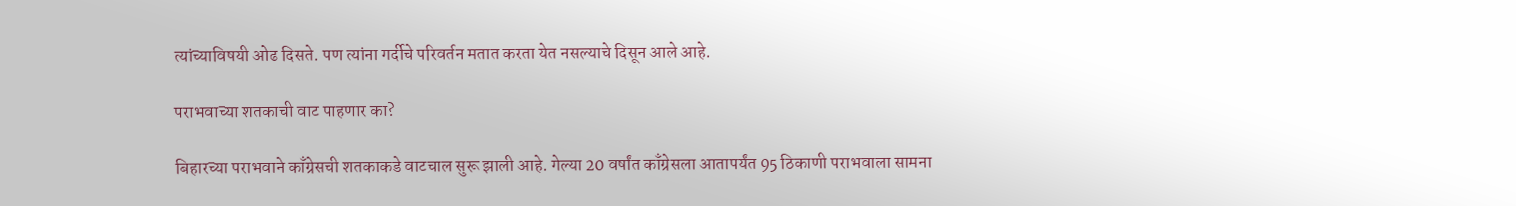त्यांच्याविषयी ओढ दिसते. पण त्यांना गर्दीचे परिवर्तन मतात करता येत नसल्याचे दिसून आले आहे.

पराभवाच्या शतकाची वाट पाहणार का?

बिहारच्या पराभवाने काँग्रेसची शतकाकडे वाटचाल सुरू झाली आहे. गेल्या 20 वर्षांत काँग्रेसला आतापर्यंत 95 ठिकाणी पराभवाला सामना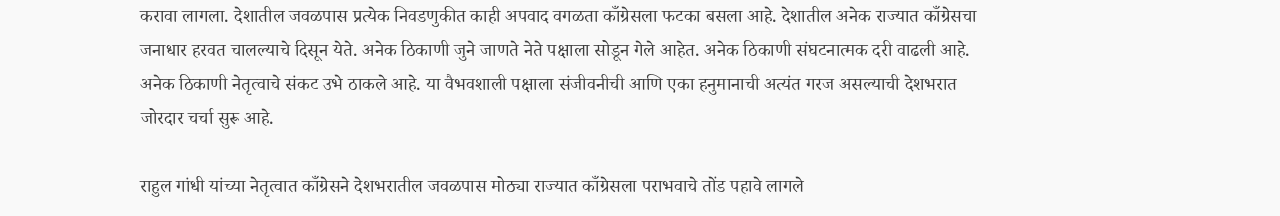करावा लागला. देशातील जवळपास प्रत्येक निवडणुकीत काही अपवाद वगळता काँग्रेसला फटका बसला आहे. देशातील अनेक राज्यात काँग्रेसचा जनाधार हरवत चालल्याचे दिसून येते. अनेक ठिकाणी जुने जाणते नेते पक्षाला सोडून गेले आहेत. अनेक ठिकाणी संघटनात्मक दरी वाढली आहे. अनेक ठिकाणी नेतृत्वाचे संकट उभे ठाकले आहे. या वैभवशाली पक्षाला संजीवनीची आणि एका हनुमानाची अत्यंत गरज असल्याची देशभरात जोरदार चर्चा सुरू आहे.

राहुल गांधी यांच्या नेतृत्वात काँग्रेसने देशभरातील जवळपास मोठ्या राज्यात काँग्रेसला पराभवाचे तोंड पहावे लागले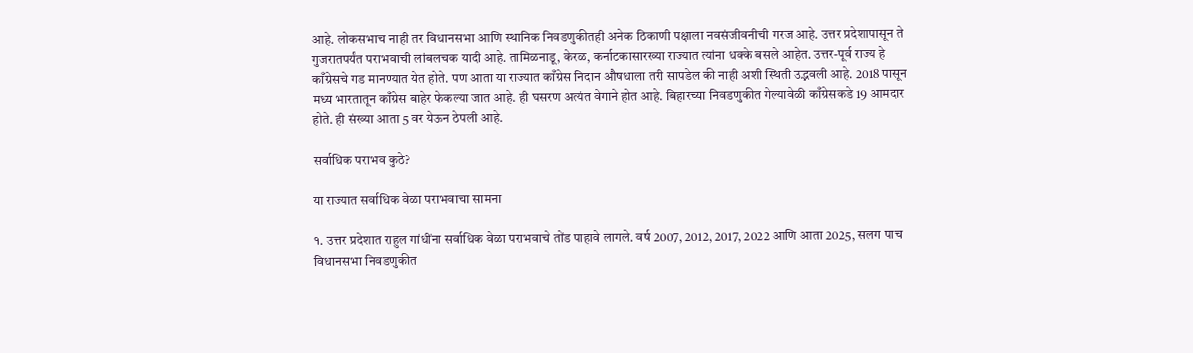आहे. लोकसभाच नाही तर विधानसभा आणि स्थानिक निवडणुकीतही अनेक ठिकाणी पक्षाला नवसंजीवनीची गरज आहे. उत्तर प्रदेशापासून ते गुजरातपर्यंत पराभवाची लांबलचक यादी आहे. तामिळनाडू, केरळ, कर्नाटकासारख्या राज्यात त्यांना धक्के बसले आहेत. उत्तर-पूर्व राज्य हे काँग्रेसचे गड मानण्यात येत होते. पण आता या राज्यात काँग्रेस निदान औषधाला तरी सापडेल की नाही अशी स्थिती उद्भवली आहे. 2018 पासून मध्य भारतातून काँग्रेस बाहेर फेकल्या जात आहे. ही घसरण अत्यंत वेगाने होत आहे. बिहारच्या निवडणुकीत गेल्यावेळी काँग्रेसकडे 19 आमदार होते. ही संख्या आता 5 वर येऊन ठेपली आहे.

सर्वाधिक पराभव कुठे?

या राज्यात सर्वाधिक वेळा पराभवाचा सामना

१. उत्तर प्रदेशात राहुल गांधींना सर्वाधिक वेळा पराभवाचे तोंड पाहावे लागले. वर्ष 2007, 2012, 2017, 2022 आणि आता 2025, सलग पाच विधानसभा निवडणुकीत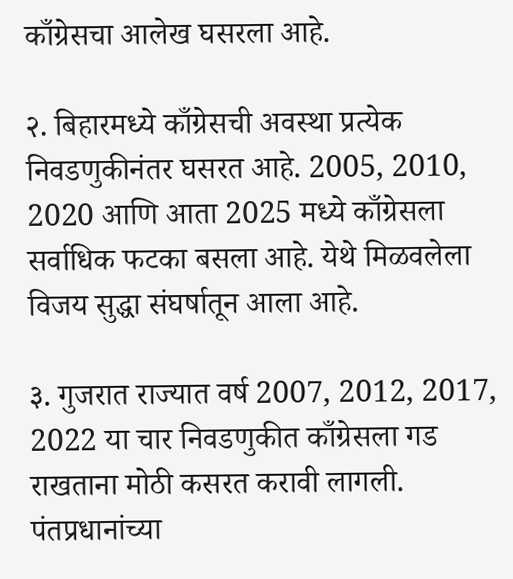काँग्रेसचा आलेख घसरला आहे.

२. बिहारमध्ये काँग्रेसची अवस्था प्रत्येक निवडणुकीनंतर घसरत आहे. 2005, 2010, 2020 आणि आता 2025 मध्ये काँग्रेसला सर्वाधिक फटका बसला आहे. येथे मिळवलेला विजय सुद्धा संघर्षातून आला आहे.

३. गुजरात राज्यात वर्ष 2007, 2012, 2017, 2022 या चार निवडणुकीत काँग्रेसला गड राखताना मोठी कसरत करावी लागली. पंतप्रधानांच्या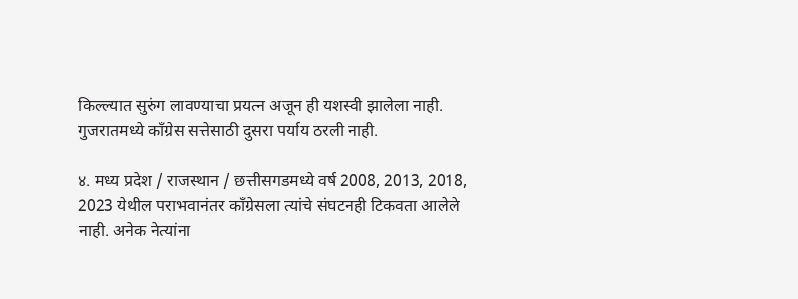किल्ल्यात सुरुंग लावण्याचा प्रयत्न अजून ही यशस्वी झालेला नाही. गुजरातमध्ये काँग्रेस सत्तेसाठी दुसरा पर्याय ठरली नाही.

४. मध्य प्रदेश / राजस्थान / छत्तीसगडमध्ये वर्ष 2008, 2013, 2018, 2023 येथील पराभवानंतर काँग्रेसला त्यांचे संघटनही टिकवता आलेले नाही. अनेक नेत्यांना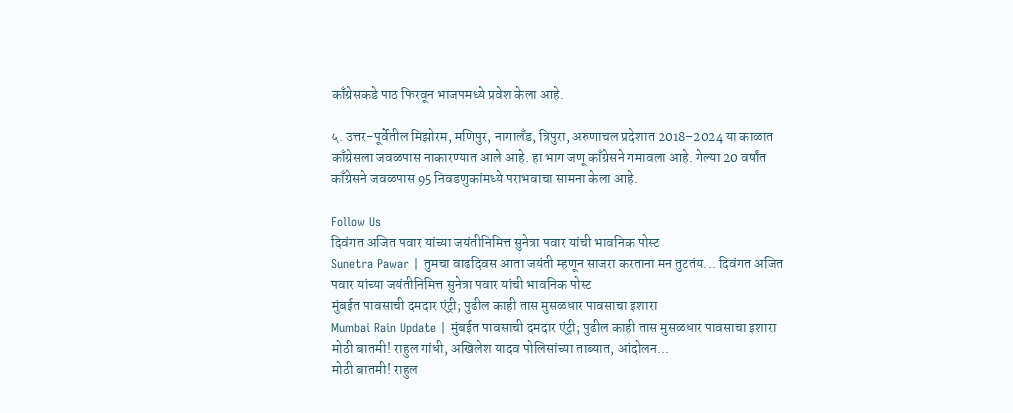काँग्रेसकडे पाठ फिरवून भाजपमध्ये प्रवेश केला आहे.

५. उत्तर-पूर्वेतील मिझोरम, मणिपुर, नागालँड, त्रिपुरा, अरुणाचल प्रदेशात 2018–2024 या काळात काँग्रेसला जवळपास नाकारण्यात आले आहे. हा भाग जणू काँग्रेसने गमावला आहे. गेल्या 20 वर्षांत काँग्रेसने जवळपास 95 निवडणुकांमध्ये पराभवाचा सामना केला आहे.

Follow Us
दिवंगत अजित पवार यांच्या जयंतीनिमित्त सुनेत्रा पवार यांची भावनिक पोस्ट
Sunetra Pawar | तुमचा वाढदिवस आता जयंती म्हणून साजरा करताना मन तुटतंय... दिवंगत अजित पवार यांच्या जयंतीनिमित्त सुनेत्रा पवार यांची भावनिक पोस्ट
मुंबईत पावसाची दमदार एंट्री; पुढील काही तास मुसळधार पावसाचा इशारा
Mumbai Rain Update | मुंबईत पावसाची दमदार एंट्री; पुढील काही तास मुसळधार पावसाचा इशारा
मोठी बातमी! राहुल गांधी, अखिलेश यादव पोलिसांच्या ताब्यात, आंदोलन...
मोठी बातमी! राहुल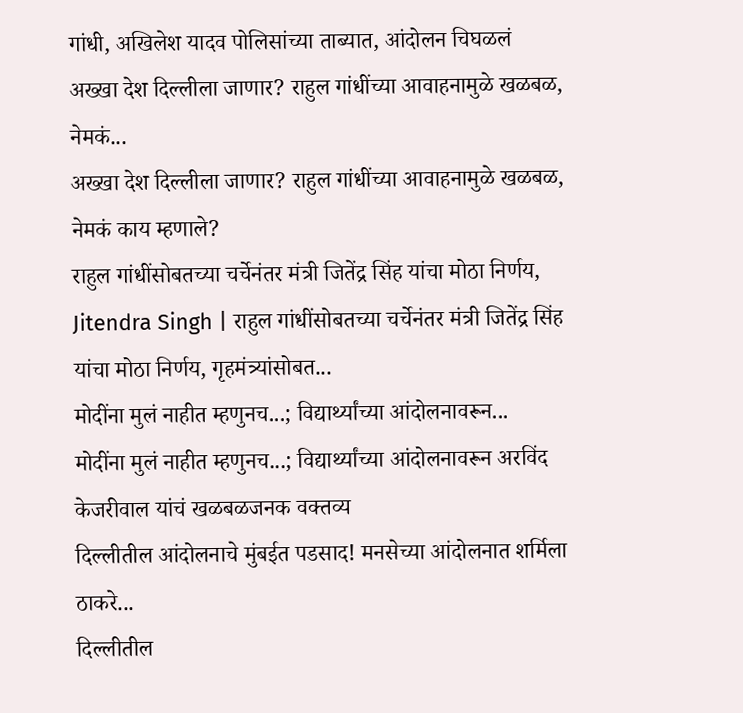गांधी, अखिलेश यादव पोलिसांच्या ताब्यात, आंदोलन चिघळलं
अख्खा देश दिल्लीला जाणार? राहुल गांधींच्या आवाहनामुळे खळबळ, नेमकं...
अख्खा देश दिल्लीला जाणार? राहुल गांधींच्या आवाहनामुळे खळबळ, नेमकं काय म्हणाले?
राहुल गांधींसोबतच्या चर्चेनंतर मंत्री जितेंद्र सिंह यांचा मोठा निर्णय,
Jitendra Singh | राहुल गांधींसोबतच्या चर्चेनंतर मंत्री जितेंद्र सिंह यांचा मोठा निर्णय, गृहमंत्र्यांसोबत...
मोदींना मुलं नाहीत म्हणुनच...; विद्यार्थ्यांच्या आंदोलनावरून...
मोदींना मुलं नाहीत म्हणुनच...; विद्यार्थ्यांच्या आंदोलनावरून अरविंद केजरीवाल यांचं खळबळजनक वक्तव्य
दिल्लीतील आंदोलनाचे मुंबईत पडसाद! मनसेच्या आंदोलनात शर्मिला ठाकरे...
दिल्लीतील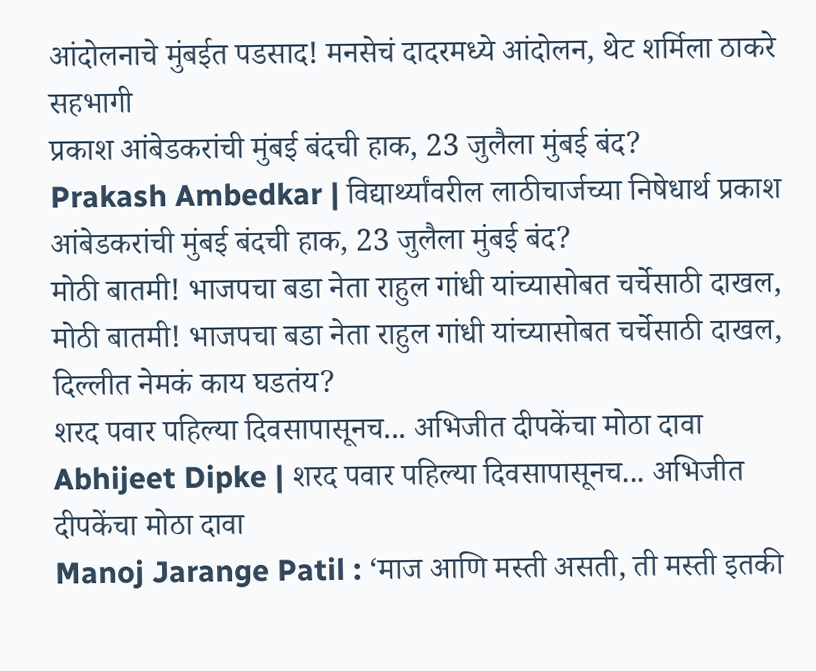आंदोलनाचे मुंबईत पडसाद! मनसेचं दादरमध्ये आंदोलन, थेट शर्मिला ठाकरे सहभागी
प्रकाश आंबेडकरांची मुंबई बंदची हाक, 23 जुलैला मुंबई बंद?
Prakash Ambedkar | विद्यार्थ्यांवरील लाठीचार्जच्या निषेधार्थ प्रकाश आंबेडकरांची मुंबई बंदची हाक, 23 जुलैला मुंबई बंद?
मोठी बातमी! भाजपचा बडा नेता राहुल गांधी यांच्यासोबत चर्चेसाठी दाखल,
मोठी बातमी! भाजपचा बडा नेता राहुल गांधी यांच्यासोबत चर्चेसाठी दाखल, दिल्लीत नेमकं काय घडतंय?
शरद पवार पहिल्या दिवसापासूनच... अभिजीत दीपकेंचा मोठा दावा
Abhijeet Dipke | शरद पवार पहिल्या दिवसापासूनच... अभिजीत दीपकेंचा मोठा दावा
Manoj Jarange Patil : ‘माज आणि मस्ती असती, ती मस्ती इतकी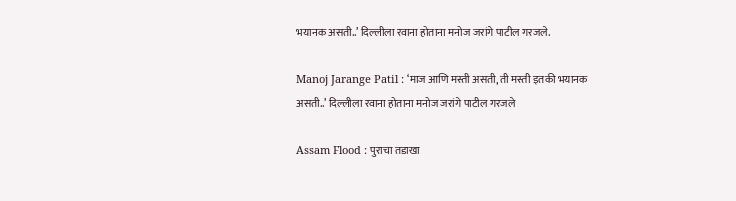भयानक असती..’ दिल्लीला रवाना होताना मनोज जरांगे पाटील गरजले.

Manoj Jarange Patil : ‘माज आणि मस्ती असती, ती मस्ती इतकी भयानक असती..’ दिल्लीला रवाना होताना मनोज जरांगे पाटील गरजले

Assam Flood : पुराचा तडाखा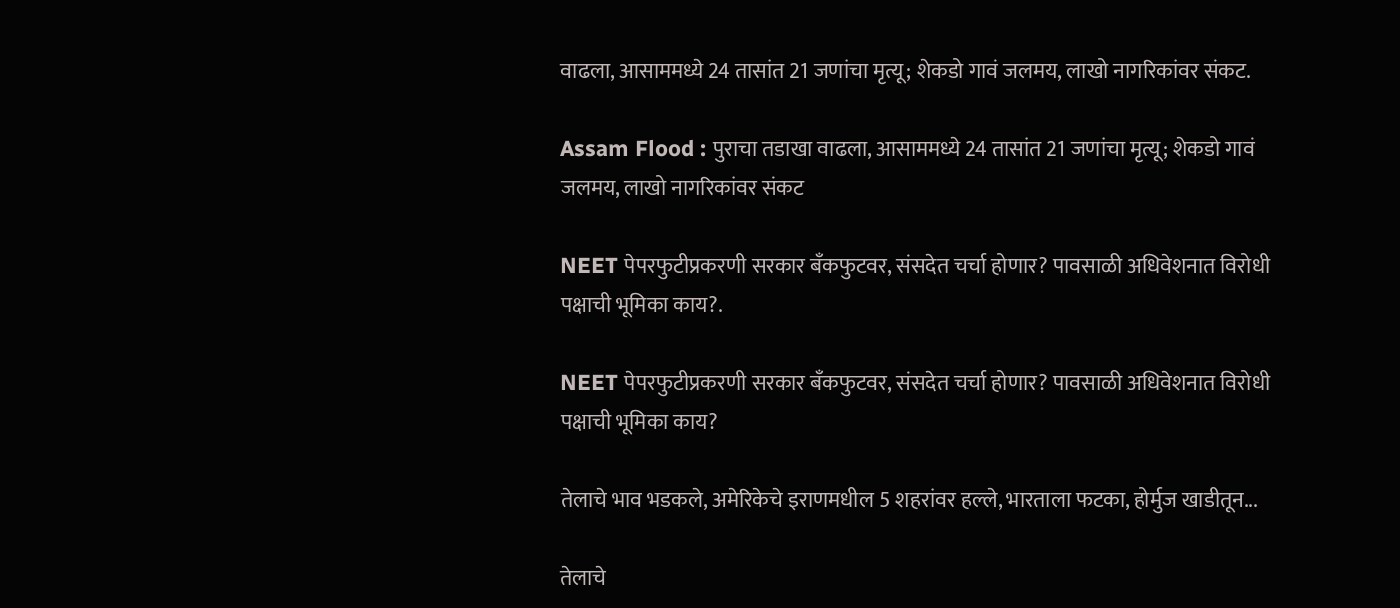वाढला, आसाममध्ये 24 तासांत 21 जणांचा मृत्यू; शेकडो गावं जलमय, लाखो नागरिकांवर संकट.

Assam Flood : पुराचा तडाखा वाढला, आसाममध्ये 24 तासांत 21 जणांचा मृत्यू; शेकडो गावं जलमय, लाखो नागरिकांवर संकट

NEET पेपरफुटीप्रकरणी सरकार बँकफुटवर, संसदेत चर्चा होणार? पावसाळी अधिवेशनात विरोधी पक्षाची भूमिका काय?.

NEET पेपरफुटीप्रकरणी सरकार बँकफुटवर, संसदेत चर्चा होणार? पावसाळी अधिवेशनात विरोधी पक्षाची भूमिका काय?

तेलाचे भाव भडकले, अमेरिकेचे इराणमधील 5 शहरांवर हल्ले, भारताला फटका, होर्मुज खाडीतून...

तेलाचे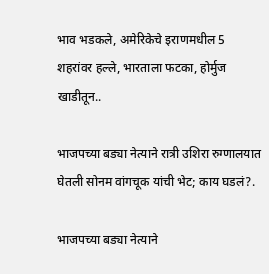भाव भडकले, अमेरिकेचे इराणमधील 5 शहरांवर हल्ले, भारताला फटका, होर्मुज खाडीतून..

भाजपच्या बड्या नेत्याने रात्री उशिरा रुग्णालयात घेतली सोनम वांगचूक यांची भेट; काय घडलं?.

भाजपच्या बड्या नेत्याने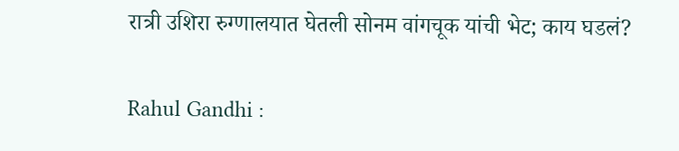रात्री उशिरा रुग्णालयात घेतली सोनम वांगचूक यांची भेट; काय घडलं?

Rahul Gandhi :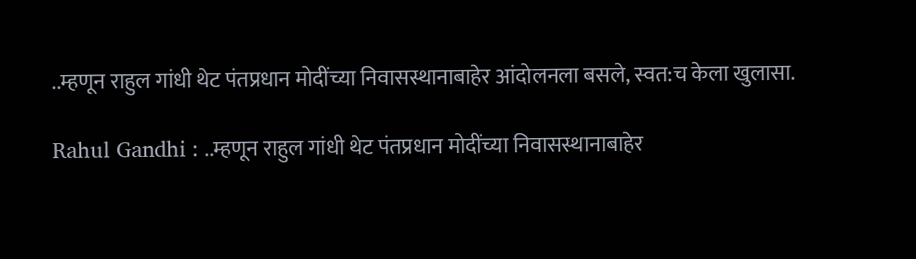..म्हणून राहुल गांधी थेट पंतप्रधान मोदींच्या निवासस्थानाबाहेर आंदोलनला बसले, स्वत:च केला खुलासा.

Rahul Gandhi : ..म्हणून राहुल गांधी थेट पंतप्रधान मोदींच्या निवासस्थानाबाहेर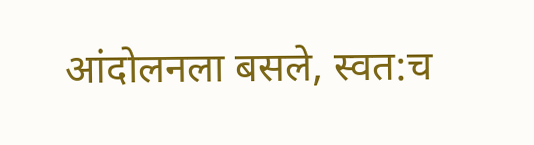आंदोलनला बसले, स्वत:च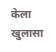केला खुलासा